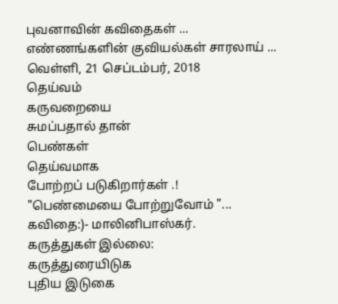புவனாவின் கவிதைகள் ...
எண்ணங்களின் குவியல்கள் சாரலாய் ...
வெள்ளி, 21 செப்டம்பர், 2018
தெய்வம்
கருவறையை
சுமப்பதால் தான்
பெண்கள்
தெய்வமாக
போற்றப் படுகிறார்கள் .!
"பெண்மையை போற்றுவோம் "...
கவிதை:)- மாலினிபாஸ்கர்.
கருத்துகள் இல்லை:
கருத்துரையிடுக
புதிய இடுகை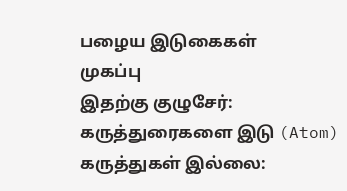பழைய இடுகைகள்
முகப்பு
இதற்கு குழுசேர்:
கருத்துரைகளை இடு (Atom)
கருத்துகள் இல்லை: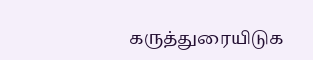கருத்துரையிடுக